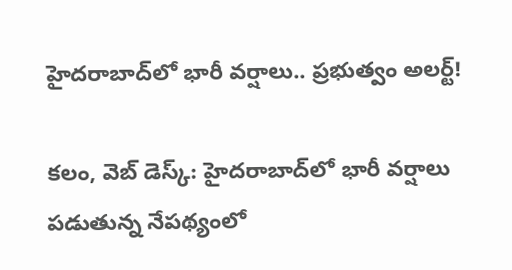హైదరాబాద్‌లో భారీ వర్షాలు.. ప్రభుత్వం అలర్ట్!

కలం, వెబ్ డెస్క్: హైదరాబాద్‌లో భారీ వర్షాలు పడుతున్న నేపథ్యంలో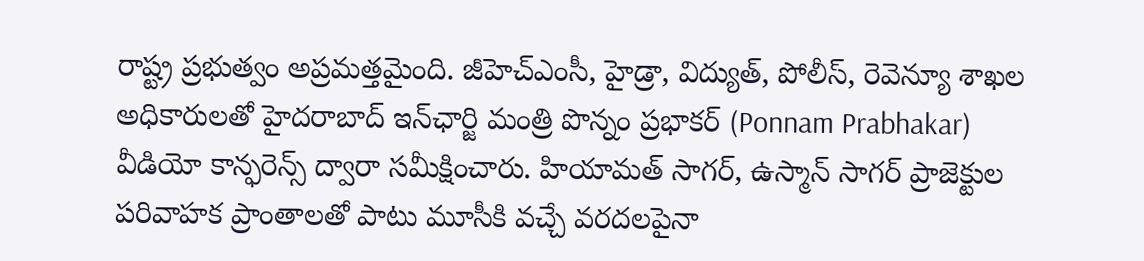రాష్ట్ర ప్రభుత్వం అప్రమత్తమైంది. జీహెచ్ఎంసీ, హైడ్రా, విద్యుత్, పోలీస్, రెవెన్యూ శాఖల అధికారులతో హైదరాబాద్ ఇన్‌ఛార్జి మంత్రి పొన్నం ప్రభాకర్ (Ponnam Prabhakar) వీడియో కాన్ఫరెన్స్ ద్వారా సమీక్షించారు. హియామత్ సాగర్, ఉస్మాన్ సాగర్ ప్రాజెక్టుల పరివాహక ప్రాంతాలతో పాటు మూసీకి వచ్చే వరదలపైనా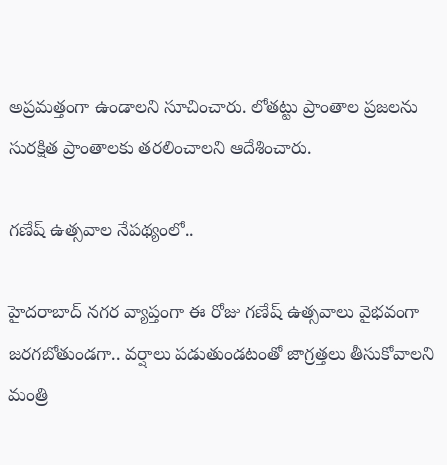అప్రమత్తంగా ఉండాలని సూచించారు. లోతట్టు ప్రాంతాల ప్రజలను సురక్షిత ప్రాంతాలకు తరలించాలని ఆదేశించారు.

గణేష్ ఉత్సవాల నేపథ్యంలో..

హైదరాబాద్ నగర వ్యాప్తంగా ఈ రోజు గణేష్ ఉత్సవాలు వైభవంగా జరగబోతుండగా.. వర్షాలు పడుతుండటంతో జాగ్రత్తలు తీసుకోవాలని మంత్రి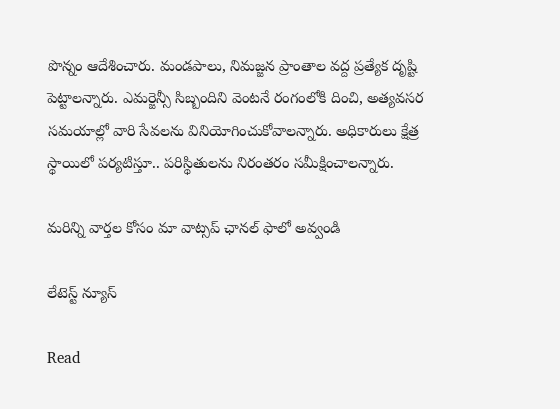పొన్నం ఆదేశించారు. మండపాలు, నిమజ్జన ప్రాంతాల వద్ద ప్రత్యేక దృష్టి పెట్టాలన్నారు. ఎమర్జెన్సీ సిబ్బందిని వెంటనే రంగంలోకి దించి, అత్యవసర సమయాల్లో వారి సేవలను వినియోగించుకోవాలన్నారు. అధికారులు క్షేత్ర స్థాయిలో పర్యటిస్తూ.. పరిస్థితులను నిరంతరం సమీక్షించాలన్నారు.

మ‌రిన్ని వార్త‌ల కోసం మా వాట్స‌ప్ ఛాన‌ల్ ఫాలో అవ్వండి

లేటెస్ట్ న్యూస్‌

Read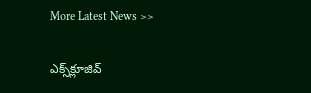More Latest News >>

ఎక్స్‌క్లూజివ్‌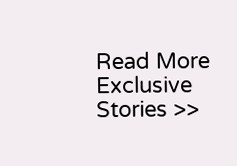Read More Exclusive Stories >>